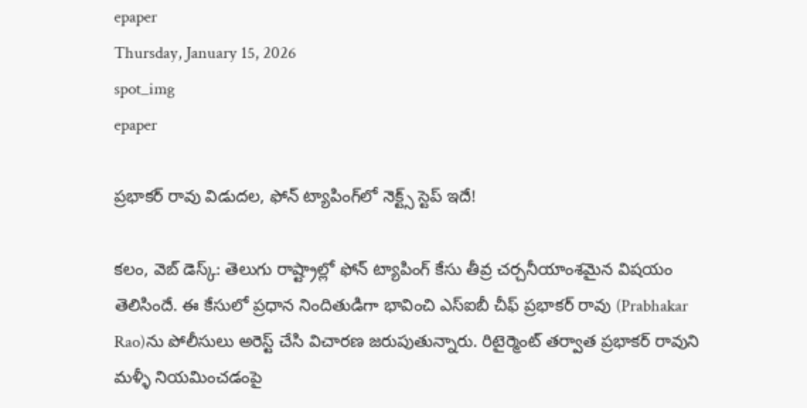epaper
Thursday, January 15, 2026
spot_img
epaper

ప్రభాకర్ రావు విడుదల, ఫోన్ ట్యాపింగ్‌లో నెక్ట్స్ స్టెప్ ఇదే!

కలం, వెబ్ డెస్క్: తెలుగు రాష్ట్రాల్లో ఫోన్ ట్యాపింగ్ కేసు తీవ్ర చర్చనీయాంశమైన విషయం తెలిసిందే. ఈ కేసులో ప్రధాన నిందితుడిగా భావించి ఎస్ఐబీ చీఫ్ ప్రభాకర్ రావు (Prabhakar Rao)ను పోలీసులు అరెస్ట్ చేసి విచారణ జరుపుతున్నారు. రిటైర్మెంట్ తర్వాత ప్రభాకర్ రావుని మళ్ళీ నియమించడంపై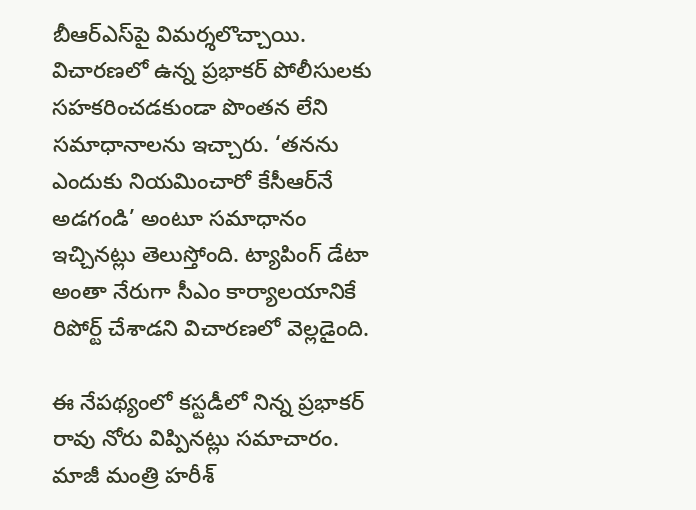బీఆర్ఎస్‌పై విమర్శలొచ్చాయి. విచారణలో ఉన్న ప్రభాకర్ పోలీసులకు సహకరించడకుండా పొంతన లేని సమాధానాలను ఇచ్చారు. ‘తనను ఎందుకు నియమించారో కేసీఆర్‌నే అడగండి’ అంటూ సమాధానం ఇచ్చినట్లు తెలుస్తోంది. ట్యాపింగ్ డేటా అంతా నేరుగా సీఎం కార్యాలయానికే రిపోర్ట్ చేశాడని విచారణలో వెల్లడైంది.

ఈ నేపథ్యంలో కస్టడీలో నిన్న ప్రభాకర్ రావు నోరు విప్పినట్లు సమాచారం. మాజీ మంత్రి హరీశ్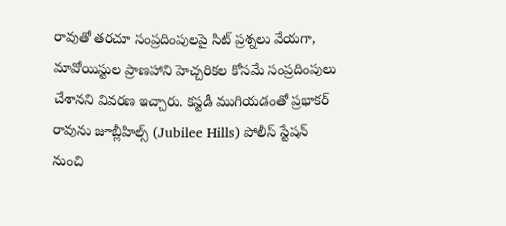రావుతో తరచూ సంప్రదింపులపై సిట్ ప్రశ్నలు వేయగా, మావోయిస్టుల ప్రాణహాని హెచ్చరికల కోసమే సంప్రదింపులు చేశానని వివరణ ఇచ్చారు. కస్టడీ ముగియడంతో ప్రభాకర్ రావును జూబ్లీహిల్స్ (Jubilee Hills) పోలీస్ స్టేషన్ నుంచి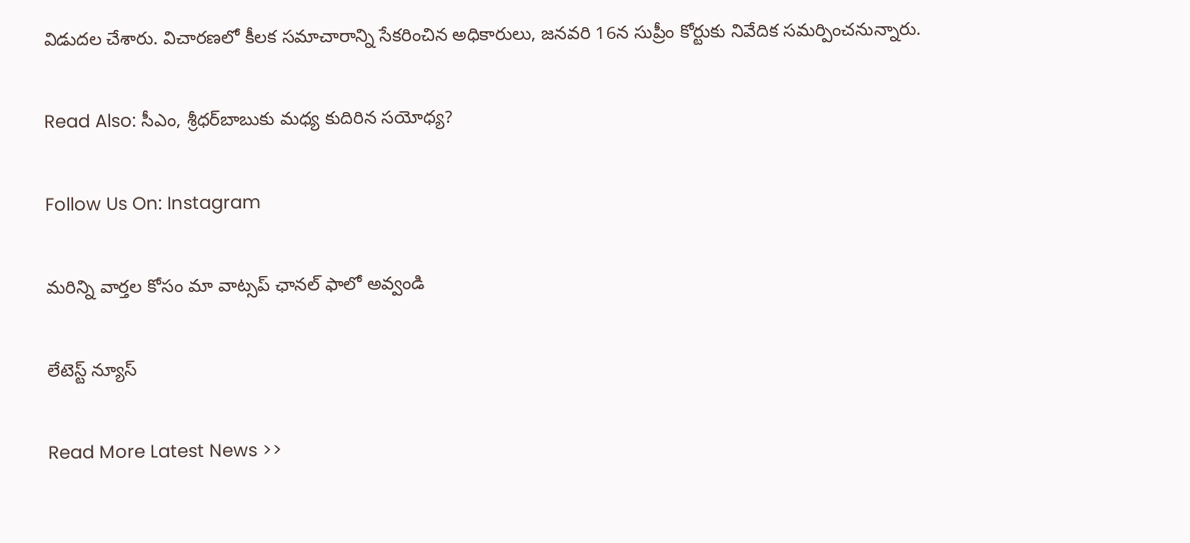విడుదల చేశారు. విచారణలో కీలక సమాచారాన్ని సేకరించిన అధికారులు, జనవరి 16న సుప్రీం కోర్టుకు నివేదిక సమర్పించనున్నారు.

Read Also: సీఎం, శ్రీధర్‌బాబుకు మధ్య కుదిరిన సయోధ్య?

Follow Us On: Instagram

మ‌రిన్ని వార్త‌ల కోసం మా వాట్స‌ప్ ఛాన‌ల్ ఫాలో అవ్వండి

లేటెస్ట్ న్యూస్‌

Read More Latest News >>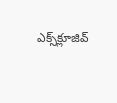ఎక్స్‌క్లూజివ్‌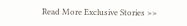Read More Exclusive Stories >>